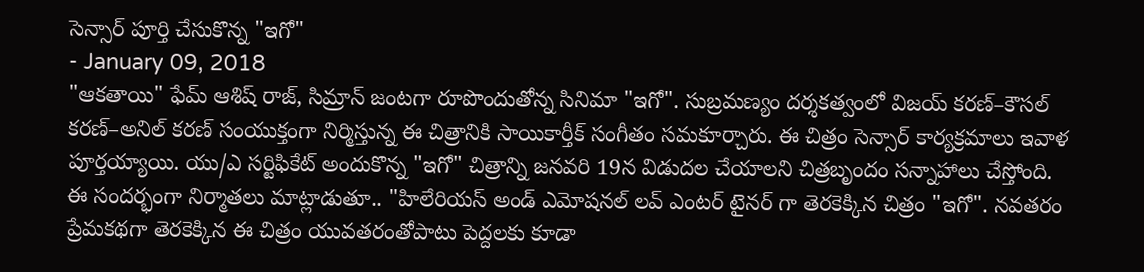సెన్సార్ పూర్తి చేసుకొన్న "ఇగో"
- January 09, 2018
"ఆకతాయి" ఫేమ్ ఆశిష్ రాజ్, సిమ్రాన్ జంటగా రూపొందుతోన్న సినిమా "ఇగో". సుబ్రమణ్యం దర్శకత్వంలో విజయ్ కరణ్–కౌసల్ కరణ్–అనిల్ కరణ్ సంయుక్తంగా నిర్మిస్తున్న ఈ చిత్రానికి సాయికార్తీక్ సంగీతం సమకూర్చారు. ఈ చిత్రం సెన్సార్ కార్యక్రమాలు ఇవాళ పూర్తయ్యాయి. యు/ఎ సర్టిఫికేట్ అందుకొన్న "ఇగో" చిత్రాన్ని జనవరి 19న విడుదల చేయాలని చిత్రబృందం సన్నాహాలు చేస్తోంది.
ఈ సందర్భంగా నిర్మాతలు మాట్లాడుతూ.. "హిలేరియస్ అండ్ ఎమోషనల్ లవ్ ఎంటర్ టైనర్ గా తెరకెక్కిన చిత్రం "ఇగో". నవతరం ప్రేమకథగా తెరకెక్కిన ఈ చిత్రం యువతరంతోపాటు పెద్దలకు కూడా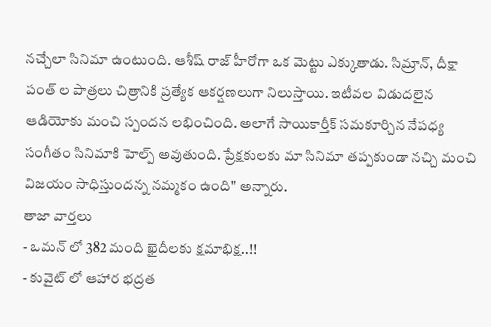నచ్చేలా సినిమా ఉంటుంది. ఆశీష్ రాజ్ హీరోగా ఒక మెట్టు ఎక్కుతాడు. సిమ్రాన్, దీక్షా పంత్ ల పాత్రలు చిత్రానికి ప్రత్యేక ఆకర్షణలుగా నిలుస్తాయి. ఇటీవల విడుదలైన ఆడియోకు మంచి స్పందన లభించింది. అలాగే సాయికార్తీక్ సమకూర్చిన నేపధ్య సంగీతం సినిమాకి హెల్ప్ అవుతుంది. ప్రేక్షకులకు మా సినిమా తప్పకుండా నచ్చి మంచి విజయం సాధిస్తుందన్న నమ్మకం ఉంది" అన్నారు.
తాజా వార్తలు
- ఒమన్ లో 382 మంది ఖైదీలకు క్షమాభిక్ష..!!
- కువైట్ లో ఆహార భద్రత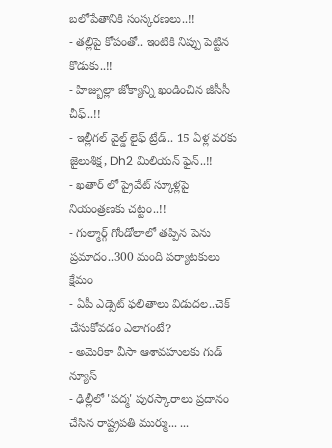బలోపేతానికి సంస్కరణలు..!!
- తల్లిపై కోపంతో.. ఇంటికి నిప్పు పెట్టిన కొడుకు..!!
- హిజ్బుల్లా జోక్యాన్ని ఖండించిన జీసీసీ చీఫ్..!!
- ఇల్లీగల్ వైల్డ్ లైఫ్ ట్రేడ్.. 15 ఏళ్ల వరకు జైలుశిక్ష, Dh2 మిలియన్ ఫైన్..!!
- ఖతార్ లో ప్రైవేట్ స్కూళ్లపై నియంత్రణకు చట్టం..!!
- గుల్మార్గ్ గోండోలాలో తప్పిన పెను ప్రమాదం..300 మంది పర్యాటకులు క్షేమం
- ఏపీ ఎడ్సెట్ ఫలితాలు విడుదల..చెక్ చేసుకోవడం ఎలాగంటే?
- అమెరికా వీసా ఆశావహులకు గుడ్ న్యూస్
- ఢిల్లీలో 'పద్మ' పురస్కారాలు ప్రదానం చేసిన రాష్ట్రపతి ముర్ము... ...